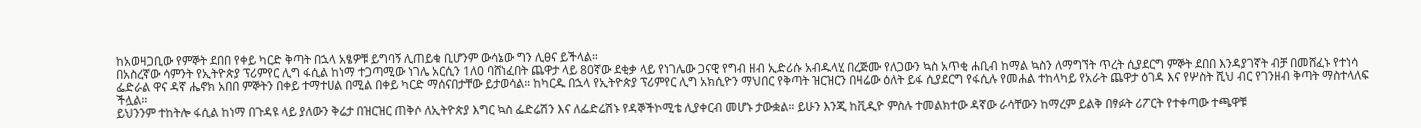ከአወዛጋቢው የምኞት ደበበ የቀይ ካርድ ቅጣት በኋላ አፄዎቹ ይግባኝ ሊጠይቁ ቢሆንም ውሳኔው ግን ሊፀና ይችላል።
በአስረኛው ሳምንት የኢትዮጵያ ፕሪምየር ሊግ ፋሲል ከነማ ተጋጣሚው ነገሌ አርሲን 1ለ0 ባሸነፈበት ጨዋታ ላይ 80ኛው ደቂቃ ላይ የነገሌው ጋናዊ የግብ ዘብ ኢድሪሱ አብዱላሂ በረጅሙ የለጋውን ኳስ አጥቂ ሐቢብ ከማል ኳስን ለማግኘት ጥረት ሲያደርግ ምኞት ደበበ እንዳያገኛት ብቻ በመሸፈኑ የተነሳ ፌድራል ዋና ዳኛ ሔኖክ አበበ ምኞትን በቀይ ተማተሀል በሚል በቀይ ካርድ ማሰናበታቸው ይታወሳል። ከካርዱ በኋላ የኢትዮጵያ ፕሪምየር ሊግ አክሲዮን ማህበር የቅጣት ዝርዝርን በዛሬው ዕለት ይፋ ሲያደርግ የፋሲሉ የመሐል ተከላካይ የአራት ጨዋታ ዕገዳ እና የሦስት ሺህ ብር የገንዘብ ቅጣት ማስተላለፍ ችሏል።
ይህንንም ተከትሎ ፋሲል ከነማ በጉዳዩ ላይ ያለውን ቅሬታ በዝርዝር ጠቅሶ ለኢትዮጵያ እግር ኳስ ፌድሬሽን እና ለፌድሬሽኑ የዳኞችኮሚቴ ሊያቀርብ መሆኑ ታውቋል። ይሁን እንጂ ከቪዲዮ ምስሉ ተመልክተው ዳኛው ራሳቸውን ከማረም ይልቅ በፃፉት ሪፖርት የተቀጣው ተጫዋቹ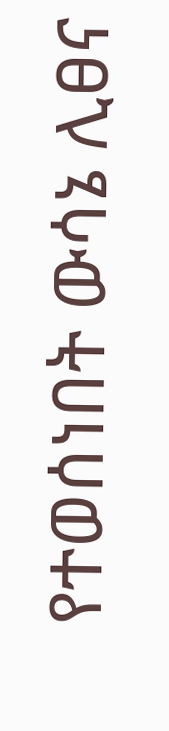የተወሰነበት ውሳኔ ሊፀና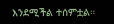እንደሚችል ተሰምቷል።